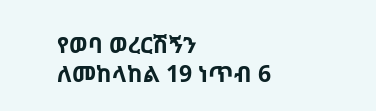የወባ ወረርሽኝን ለመከላከል 19 ነጥብ 6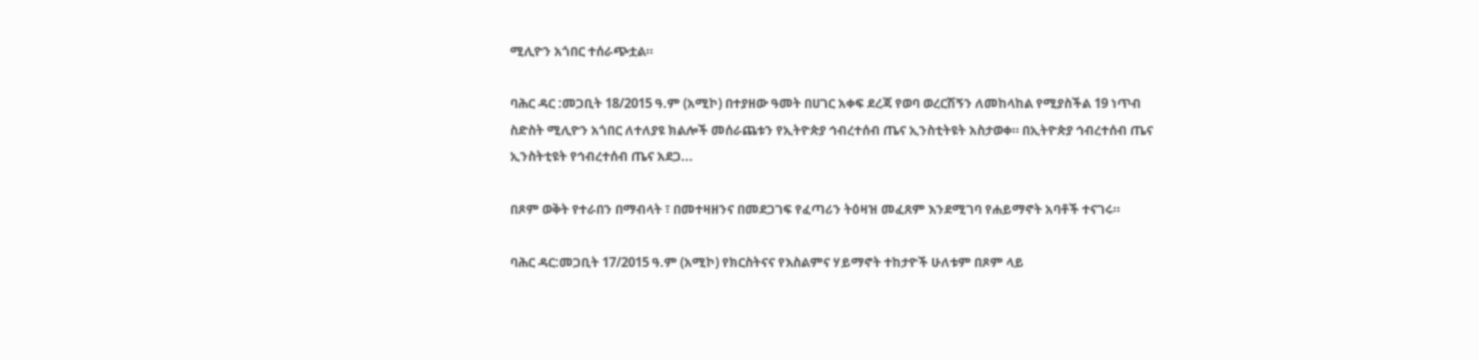ሚሊዮን አጎበር ተሰራጭቷል።

ባሕር ዳር :መጋቢት 18/2015 ዓ.ም (አሚኮ) በተያዘው ዓመት በሀገር አቀፍ ደረጃ የወባ ወረርሽኝን ለመከላከል የሚያስችል 19 ነጥብ ስድስት ሚሊዮን አጎበር ለተለያዩ ክልሎች መሰራጨቱን የኢትዮጵያ ኅብረተሰብ ጤና ኢንስቲትዩት አስታወቀ። በኢትዮጵያ ኅብረተሰብ ጤና ኢንስትቲዩት የኅብረተሰብ ጤና አደጋ...

በጾም ወቅት የተራበን በማብላት ፣ በመተዛዘንና በመደጋገፍ የፈጣሪን ትዕዛዝ መፈጸም እንደሚገባ የሐይማኖት አባቶች ተናገሩ።

ባሕር ዳር:መጋቢት 17/2015 ዓ.ም (አሚኮ) የክርስትናና የእስልምና ሃይማኖት ተከታዮች ሁለቱም በጾም ላይ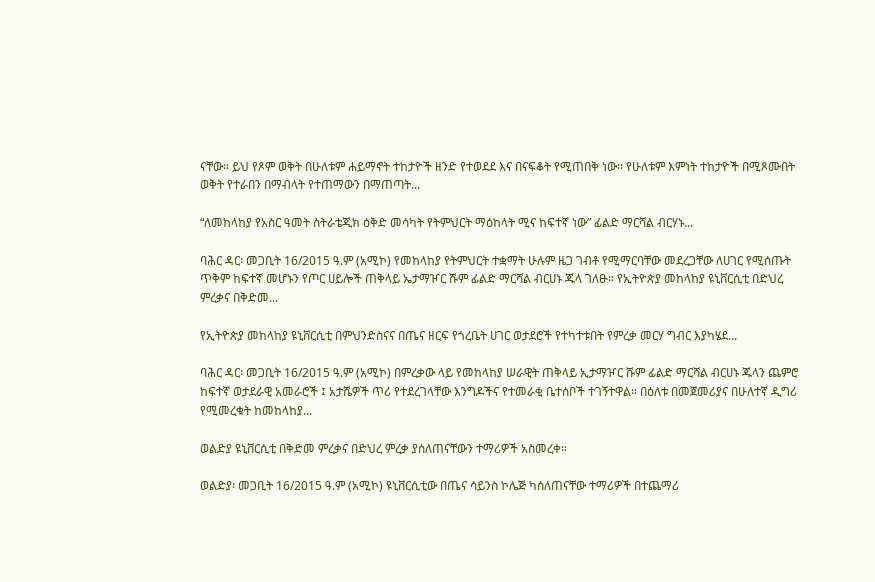ናቸው። ይህ የጾም ወቅት በሁለቱም ሐይማኖት ተከታዮች ዘንድ የተወደደ እና በናፍቆት የሚጠበቅ ነው። የሁለቱም እምነት ተከታዮች በሚጾሙበት ወቅት የተራበን በማብላት የተጠማውን በማጠጣት...

“ለመከላከያ የአስር ዓመት ስትራቴጂክ ዕቅድ መሳካት የትምህርት ማዕከላት ሚና ከፍተኛ ነው” ፊልድ ማርሻል ብርሃኑ...

ባሕር ዳር፡ መጋቢት 16/2015 ዓ.ም (አሚኮ) የመከላከያ የትምህርት ተቋማት ሁሉም ዜጋ ገብቶ የሚማርባቸው መደረጋቸው ለሀገር የሚሰጡት ጥቅም ከፍተኛ መሆኑን የጦር ሀይሎች ጠቅላይ ኤታማዦር ሹም ፊልድ ማርሻል ብርሀኑ ጁላ ገለፁ። የኢትዮጵያ መከላከያ ዩኒቨርሲቲ በድህረ ምረቃና በቅድመ...

የኢትዮጵያ መከላከያ ዩኒቨርሲቲ በምህንድስናና በጤና ዘርፍ የጎረቤት ሀገር ወታደሮች የተካተቱበት የምረቃ መርሃ ግብር እያካሄደ...

ባሕር ዳር፡ መጋቢት 16/2015 ዓ.ም (አሚኮ) በምረቃው ላይ የመከላከያ ሠራዊት ጠቅላይ ኢታማዦር ሹም ፊልድ ማርሻል ብርሀኑ ጁላን ጨምሮ ከፍተኛ ወታደራዊ አመራሮች ፤ አታሼዎች ጥሪ የተደረገላቸው እንግዶችና የተመራቂ ቤተሰቦች ተገኝተዋል። በዕለቱ በመጀመሪያና በሁለተኛ ዲግሪ የሚመረቁት ከመከላከያ...

ወልድያ ዩኒቨርሲቲ በቅድመ ምረቃና በድህረ ምረቃ ያሰለጠናቸውን ተማሪዎች አስመረቀ።

ወልድያ፡ መጋቢት 16/2015 ዓ.ም (አሚኮ) ዩኒቨርሲቲው በጤና ሳይንስ ኮሌጅ ካሰለጠናቸው ተማሪዎች በተጨማሪ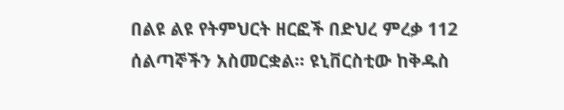በልዩ ልዩ የትምህርት ዘርፎች በድህረ ምረቃ 112 ሰልጣኞችን አስመርቋል። ዩኒቨርስቲው ከቅዱስ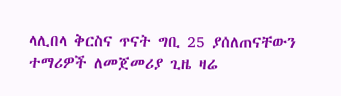ላሊበላ ቅርስና ጥናት ግቢ 25 ያሰለጠናቸውን ተማሪዎች ለመጀመሪያ ጊዜ ዛሬ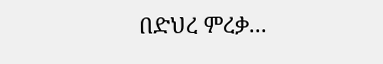በድህረ ምረቃ...